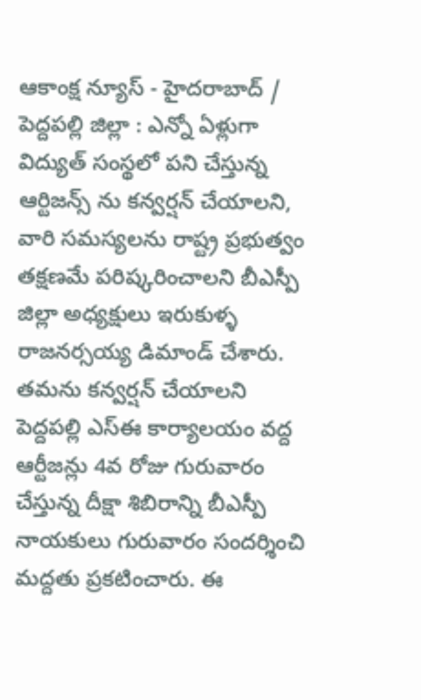ఆకాంక్ష న్యూస్ - హైదరాబాద్ / పెద్దపల్లి జిల్లా : ఎన్నో ఏళ్లుగా విద్యుత్ సంస్థలో పని చేస్తున్న ఆర్టిజన్స్ ను కన్వర్షన్ చేయాలని, వారి సమస్యలను రాష్ట్ర ప్రభుత్వం తక్షణమే పరిష్కరించాలని బీఎస్పీ జిల్లా అధ్యక్షులు ఇరుకుళ్ళ రాజనర్సయ్య డిమాండ్ చేశారు. తమను కన్వర్షన్ చేయాలని పెద్దపల్లి ఎస్ఈ కార్యాలయం వద్ద ఆర్టీజన్లు 4వ రోజు గురువారం చేస్తున్న దీక్షా శిబిరాన్ని బీఎస్పీ నాయకులు గురువారం సందర్శించి మద్దతు ప్రకటించారు. ఈ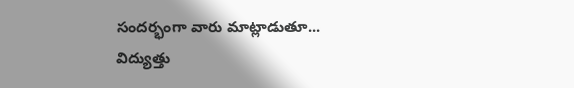సందర్భంగా వారు మాట్లాడుతూ... విద్యుత్తు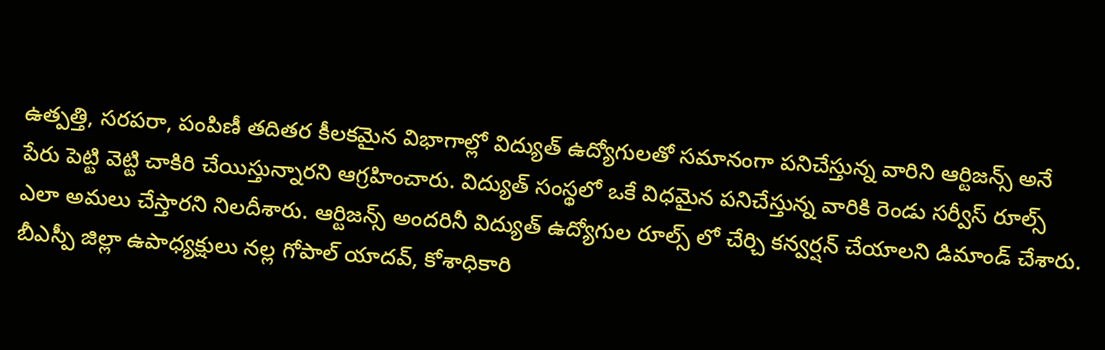ఉత్పత్తి, సరపరా, పంపిణీ తదితర కీలకమైన విభాగాల్లో విద్యుత్ ఉద్యోగులతో సమానంగా పనిచేస్తున్న వారిని ఆర్టిజన్స్ అనే పేరు పెట్టి వెట్టి చాకిరి చేయిస్తున్నారని ఆగ్రహించారు. విద్యుత్ సంస్థలో ఒకే విధమైన పనిచేస్తున్న వారికి రెండు సర్వీస్ రూల్స్ ఎలా అమలు చేస్తారని నిలదీశారు. ఆర్టిజన్స్ అందరినీ విద్యుత్ ఉద్యోగుల రూల్స్ లో చేర్చి కన్వర్షన్ చేయాలని డిమాండ్ చేశారు. బీఎస్పీ జిల్లా ఉపాధ్యక్షులు నల్ల గోపాల్ యాదవ్, కోశాధికారి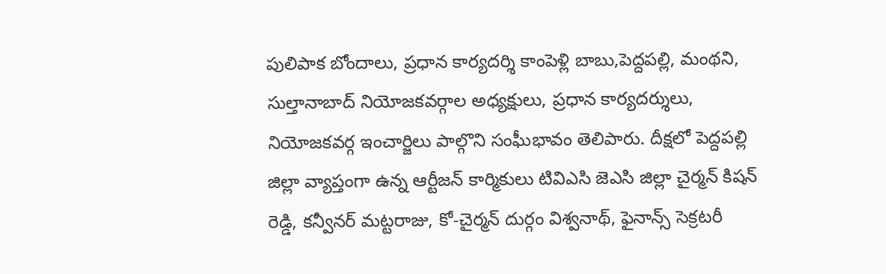పులిపాక బోందాలు, ప్రధాన కార్యదర్శి కాంపెళ్లి బాబు,పెద్దపల్లి, మంథని, సుల్తానాబాద్ నియోజకవర్గాల అధ్యక్షులు, ప్రధాన కార్యదర్శులు, నియోజకవర్గ ఇంచార్జిలు పాల్గొని సంఘీభావం తెలిపారు. దీక్షలో పెద్దపల్లి జిల్లా వ్యాప్తంగా ఉన్న ఆర్టీజన్ కార్మికులు టివిఎసి జెఎసి జిల్లా చైర్మన్ కిషన్ రెడ్డి, కన్వీనర్ మట్టరాజు, కో-చైర్మన్ దుర్గం విశ్వనాథ్, ఫైనాన్స్ సెక్రటరీ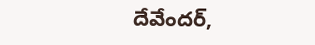దేవేందర్,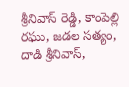శ్రీనివాస్ రెడ్డి, కాంపెల్లి రఘు, జడల సత్యం, దాడి శ్రీనివాస్,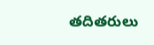తదితరులు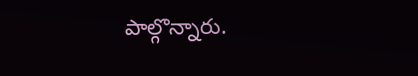పాల్గొన్నారు.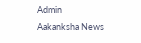Admin
Aakanksha News